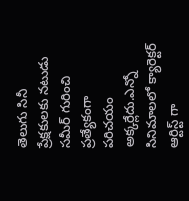తెలుగు సినీ ప్రేక్షకులకు నటుడు సమీర్ గురించి ప్రత్యేకంగా పరిచయం అక్కర్లేదు.ఎన్నో సినిమాలలో క్యారెక్టర్ ఆర్టిస్ట్ గా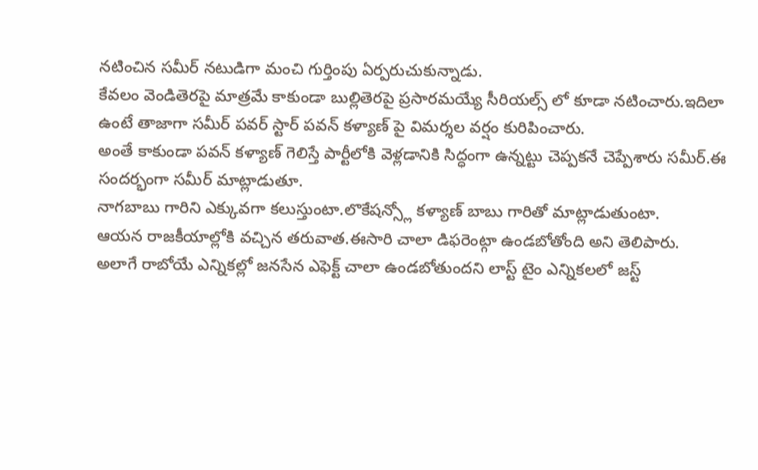నటించిన సమీర్ నటుడిగా మంచి గుర్తింపు ఏర్పరుచుకున్నాడు.
కేవలం వెండితెరపై మాత్రమే కాకుండా బుల్లితెరపై ప్రసారమయ్యే సీరియల్స్ లో కూడా నటించారు.ఇదిలా ఉంటే తాజాగా సమీర్ పవర్ స్టార్ పవన్ కళ్యాణ్ పై విమర్శల వర్షం కురిపించారు.
అంతే కాకుండా పవన్ కళ్యాణ్ గెలిస్తే పార్టీలోకి వెళ్లడానికి సిద్ధంగా ఉన్నట్టు చెప్పకనే చెప్పేశారు సమీర్.ఈ సందర్భంగా సమీర్ మాట్లాడుతూ.
నాగబాబు గారిని ఎక్కువగా కలుస్తుంటా.లొకేషన్స్లో కళ్యాణ్ బాబు గారితో మాట్లాడుతుంటా.
ఆయన రాజకీయాల్లోకి వచ్చిన తరువాత.ఈసారి చాలా డిఫరెంట్గా ఉండబోతోంది అని తెలిపారు.
అలాగే రాబోయే ఎన్నికల్లో జనసేన ఎఫెక్ట్ చాలా ఉండబోతుందని లాస్ట్ టైం ఎన్నికలలో జస్ట్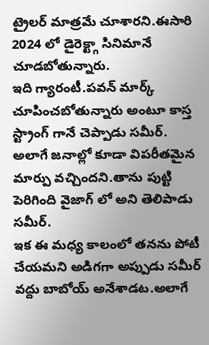ట్రైలర్ మాత్రమే చూశారని.ఈసారి 2024 లో డైరెక్ట్గా సినిమానే చూడబోతున్నారు.
ఇది గ్యారంటీ.పవన్ మార్క్ చూపించబోతున్నారు అంటూ కాస్త స్ట్రాంగ్ గానే చెప్పాడు సమీర్.
అలాగే జనాల్లో కూడా విపరీతమైన మార్పు వచ్చిందని.తాను పుట్టి పెరిగింది వైజాగ్ లో అని తెలిపాడు సమీర్.
ఇక ఈ మధ్య కాలంలో తనను పోటీ చేయమని అడిగగా అప్పుడు సమీర్ వద్దు బాబోయ్ అనేశాడట.అలాగే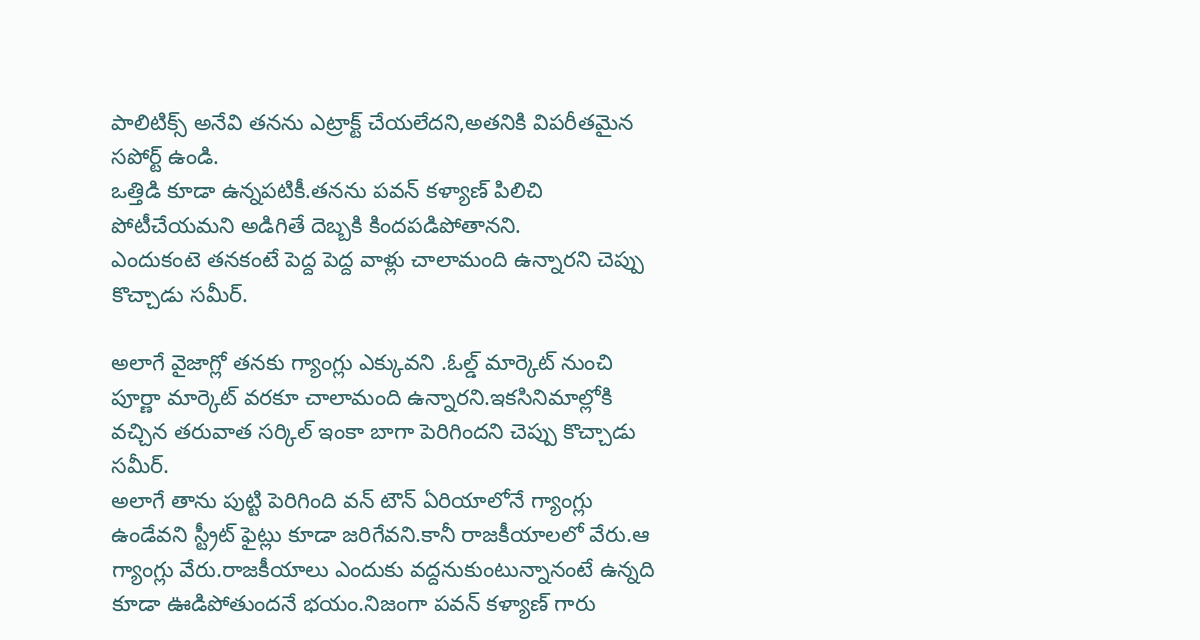పాలిటిక్స్ అనేవి తనను ఎట్రాక్ట్ చేయలేదని,అతనికి విపరీతమైన సపోర్ట్ ఉండి.
ఒత్తిడి కూడా ఉన్నపటికీ.తనను పవన్ కళ్యాణ్ పిలిచి పోటీచేయమని అడిగితే దెబ్బకి కిందపడిపోతానని.
ఎందుకంటె తనకంటే పెద్ద పెద్ద వాళ్లు చాలామంది ఉన్నారని చెప్పు కొచ్చాడు సమీర్.

అలాగే వైజాగ్లో తనకు గ్యాంగ్లు ఎక్కువని .ఓల్డ్ మార్కెట్ నుంచి పూర్ణా మార్కెట్ వరకూ చాలామంది ఉన్నారని.ఇకసినిమాల్లోకి వచ్చిన తరువాత సర్కిల్ ఇంకా బాగా పెరిగిందని చెప్పు కొచ్చాడు సమీర్.
అలాగే తాను పుట్టి పెరిగింది వన్ టౌన్ ఏరియాలోనే గ్యాంగ్లు ఉండేవని స్ట్రీట్ ఫైట్లు కూడా జరిగేవని.కానీ రాజకీయాలలో వేరు.ఆ గ్యాంగ్లు వేరు.రాజకీయాలు ఎందుకు వద్దనుకుంటున్నానంటే ఉన్నది కూడా ఊడిపోతుందనే భయం.నిజంగా పవన్ కళ్యాణ్ గారు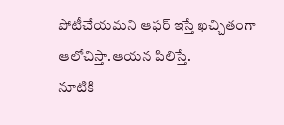పోటీచేయమని ఆఫర్ ఇస్తే ఖచ్చితంగా ఆలోచిస్తా.ఆయన పిలిస్తే.
నూటికి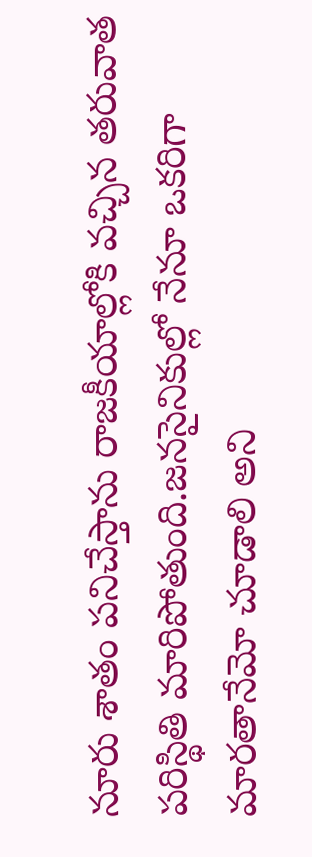నూరు శాతం పనిచేస్తాను రాజకీయాల్లోకి వచ్చిన తరువాత పరిస్థితి మారిపోతుంది.జనసైనికుల్లో నేనూ ఒకరిగా మారతానేమో చూడాలి అని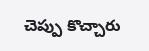చెప్పు కొచ్చారు